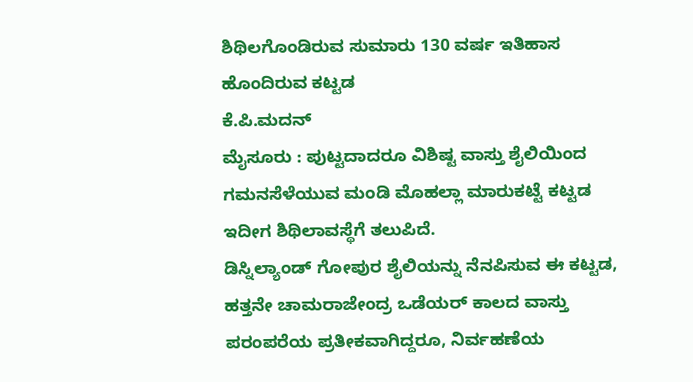ಶಿಥಿಲಗೊಂಡಿರುವ ಸುಮಾರು 130 ವರ್ಷ ಇತಿಹಾಸ ಹೊಂದಿರುವ ಕಟ್ಟಡ
ಕೆ.ಪಿ.ಮದನ್
ಮೈಸೂರು : ಪುಟ್ಟದಾದರೂ ವಿಶಿಷ್ಟ ವಾಸ್ತು ಶೈಲಿಯಿಂದ ಗಮನಸೆಳೆಯುವ ಮಂಡಿ ಮೊಹಲ್ಲಾ ಮಾರುಕಟ್ಟೆ ಕಟ್ಟಡ ಇದೀಗ ಶಿಥಿಲಾವಸ್ಥೆಗೆ ತಲುಪಿದೆ.
ಡಿಸ್ನಿಲ್ಯಾಂಡ್ ಗೋಪುರ ಶೈಲಿಯನ್ನು ನೆನಪಿಸುವ ಈ ಕಟ್ಟಡ, ಹತ್ತನೇ ಚಾಮರಾಜೇಂದ್ರ ಒಡೆಯರ್ ಕಾಲದ ವಾಸ್ತು ಪರಂಪರೆಯ ಪ್ರತೀಕವಾಗಿದ್ದರೂ, ನಿರ್ವಹಣೆಯ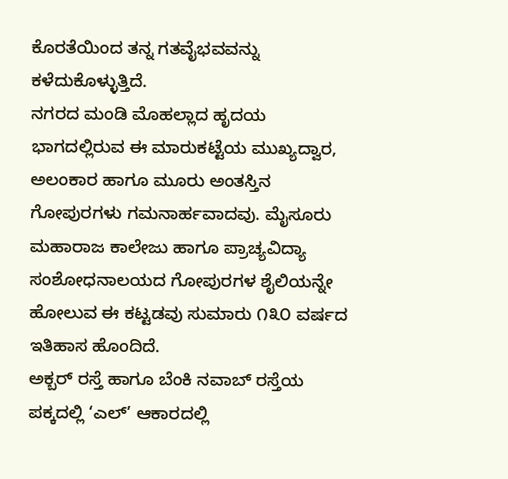ಕೊರತೆಯಿಂದ ತನ್ನ ಗತವೈಭವವನ್ನು ಕಳೆದುಕೊಳ್ಳುತ್ತಿದೆ.
ನಗರದ ಮಂಡಿ ಮೊಹಲ್ಲಾದ ಹೃದಯ ಭಾಗದಲ್ಲಿರುವ ಈ ಮಾರುಕಟ್ಟೆಯ ಮುಖ್ಯದ್ವಾರ, ಅಲಂಕಾರ ಹಾಗೂ ಮೂರು ಅಂತಸ್ತಿನ ಗೋಪುರಗಳು ಗಮನಾರ್ಹವಾದವು. ಮೈಸೂರು ಮಹಾರಾಜ ಕಾಲೇಜು ಹಾಗೂ ಪ್ರಾಚ್ಯವಿದ್ಯಾ ಸಂಶೋಧನಾಲಯದ ಗೋಪುರಗಳ ಶೈಲಿಯನ್ನೇ ಹೋಲುವ ಈ ಕಟ್ಟಡವು ಸುಮಾರು ೧೩೦ ವರ್ಷದ ಇತಿಹಾಸ ಹೊಂದಿದೆ.
ಅಕ್ಬರ್ ರಸ್ತೆ ಹಾಗೂ ಬೆಂಕಿ ನವಾಬ್ ರಸ್ತೆಯ ಪಕ್ಕದಲ್ಲಿ ‘ಎಲ್’ ಆಕಾರದಲ್ಲಿ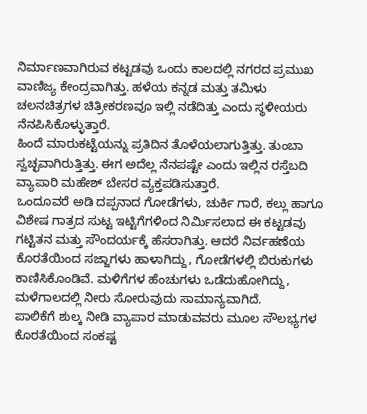ನಿರ್ಮಾಣವಾಗಿರುವ ಕಟ್ಟಡವು ಒಂದು ಕಾಲದಲ್ಲಿ ನಗರದ ಪ್ರಮುಖ ವಾಣಿಜ್ಯ ಕೇಂದ್ರವಾಗಿತ್ತು. ಹಳೆಯ ಕನ್ನಡ ಮತ್ತು ತಮಿಳು ಚಲನಚಿತ್ರಗಳ ಚಿತ್ರೀಕರಣವೂ ಇಲ್ಲಿ ನಡೆದಿತ್ತು ಎಂದು ಸ್ಥಳೀಯರು ನೆನಪಿಸಿಕೊಳ್ಳುತ್ತಾರೆ.
ಹಿಂದೆ ಮಾರುಕಟ್ಟೆಯನ್ನು ಪ್ರತಿದಿನ ತೊಳೆಯಲಾಗುತ್ತಿತ್ತು. ತುಂಬಾ ಸ್ವಚ್ಛವಾಗಿರುತ್ತಿತ್ತು. ಈಗ ಅದೆಲ್ಲ ನೆನಪಷ್ಟೇ ಎಂದು ಇಲ್ಲಿನ ರಸ್ತೆಬದಿ ವ್ಯಾಪಾರಿ ಮಹೇಶ್ ಬೇಸರ ವ್ಯಕ್ತಪಡಿಸುತ್ತಾರೆ.
ಒಂದೂವರೆ ಅಡಿ ದಪ್ಪನಾದ ಗೋಡೆಗಳು, ಚುರ್ಕಿ ಗಾರೆ, ಕಲ್ಲು ಹಾಗೂ ವಿಶೇಷ ಗಾತ್ರದ ಸುಟ್ಟ ಇಟ್ಟಿಗೆಗಳಿಂದ ನಿರ್ಮಿಸಲಾದ ಈ ಕಟ್ಟಡವು ಗಟ್ಟಿತನ ಮತ್ತು ಸೌಂದರ್ಯಕ್ಕೆ ಹೆಸರಾಗಿತ್ತು. ಆದರೆ ನಿರ್ವಹಣೆಯ ಕೊರತೆಯಿಂದ ಸಜ್ಜಾಗಳು ಹಾಳಾಗಿದ್ದು, ಗೋಡೆಗಳಲ್ಲಿ ಬಿರುಕುಗಳು ಕಾಣಿಸಿಕೊಂಡಿವೆ. ಮಳಿಗೆಗಳ ಹೆಂಚುಗಳು ಒಡೆದುಹೋಗಿದ್ದು, ಮಳೆಗಾಲದಲ್ಲಿ ನೀರು ಸೋರುವುದು ಸಾಮಾನ್ಯವಾಗಿದೆ.
ಪಾಲಿಕೆಗೆ ಶುಲ್ಕ ನೀಡಿ ವ್ಯಾಪಾರ ಮಾಡುವವರು ಮೂಲ ಸೌಲಭ್ಯಗಳ ಕೊರತೆಯಿಂದ ಸಂಕಷ್ಟ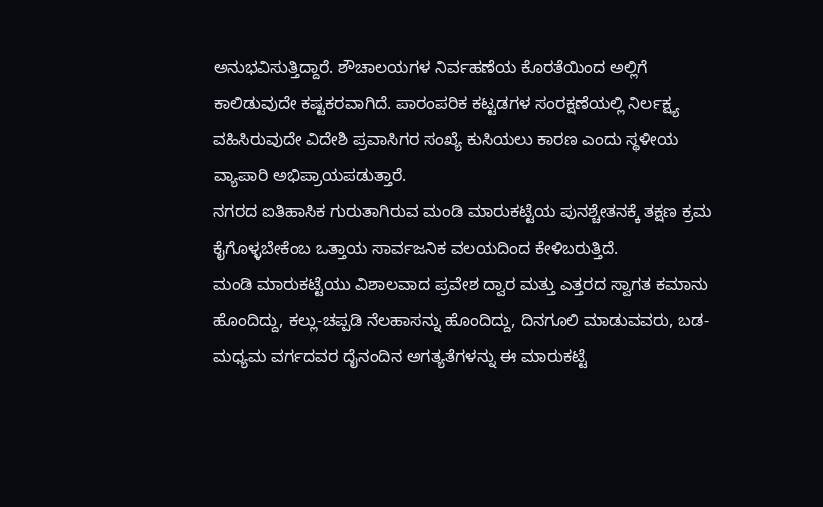ಅನುಭವಿಸುತ್ತಿದ್ದಾರೆ. ಶೌಚಾಲಯಗಳ ನಿರ್ವಹಣೆಯ ಕೊರತೆಯಿಂದ ಅಲ್ಲಿಗೆ ಕಾಲಿಡುವುದೇ ಕಷ್ಟಕರವಾಗಿದೆ. ಪಾರಂಪರಿಕ ಕಟ್ಟಡಗಳ ಸಂರಕ್ಷಣೆಯಲ್ಲಿ ನಿರ್ಲಕ್ಷ್ಯ ವಹಿಸಿರುವುದೇ ವಿದೇಶಿ ಪ್ರವಾಸಿಗರ ಸಂಖ್ಯೆ ಕುಸಿಯಲು ಕಾರಣ ಎಂದು ಸ್ಥಳೀಯ ವ್ಯಾಪಾರಿ ಅಭಿಪ್ರಾಯಪಡುತ್ತಾರೆ.
ನಗರದ ಐತಿಹಾಸಿಕ ಗುರುತಾಗಿರುವ ಮಂಡಿ ಮಾರುಕಟ್ಟೆಯ ಪುನಶ್ಚೇತನಕ್ಕೆ ತಕ್ಷಣ ಕ್ರಮ ಕೈಗೊಳ್ಳಬೇಕೆಂಬ ಒತ್ತಾಯ ಸಾರ್ವಜನಿಕ ವಲಯದಿಂದ ಕೇಳಿಬರುತ್ತಿದೆ.
ಮಂಡಿ ಮಾರುಕಟ್ಟೆಯು ವಿಶಾಲವಾದ ಪ್ರವೇಶ ದ್ವಾರ ಮತ್ತು ಎತ್ತರದ ಸ್ವಾಗತ ಕಮಾನು ಹೊಂದಿದ್ದು, ಕಲ್ಲು-ಚಪ್ಪಡಿ ನೆಲಹಾಸನ್ನು ಹೊಂದಿದ್ದು, ದಿನಗೂಲಿ ಮಾಡುವವರು, ಬಡ-ಮಧ್ಯಮ ವರ್ಗದವರ ದೈನಂದಿನ ಅಗತ್ಯತೆಗಳನ್ನು ಈ ಮಾರುಕಟ್ಟೆ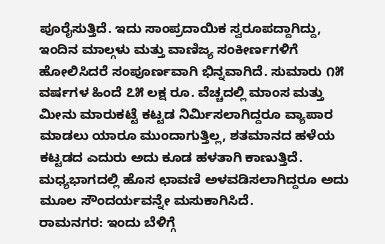ಪೂರೈಸುತ್ತಿದೆ. ಇದು ಸಾಂಪ್ರದಾಯಿಕ ಸ್ವರೂಪದ್ದಾಗಿದ್ದು, ಇಂದಿನ ಮಾಲ್ಗಳು ಮತ್ತು ವಾಣಿಜ್ಯ ಸಂಕೀರ್ಣಗಳಿಗೆ ಹೋಲಿಸಿದರೆ ಸಂಪೂರ್ಣವಾಗಿ ಭಿನ್ನವಾಗಿದೆ. ಸುಮಾರು ೧೫ ವರ್ಷಗಳ ಹಿಂದೆ ೭೫ ಲಕ್ಷ ರೂ. ವೆಚ್ಚದಲ್ಲಿ ಮಾಂಸ ಮತ್ತು ಮೀನು ಮಾರುಕಟ್ಟೆ ಕಟ್ಟಡ ನಿರ್ಮಿಸಲಾಗಿದ್ದರೂ ವ್ಯಾಪಾರ ಮಾಡಲು ಯಾರೂ ಮುಂದಾಗುತ್ತಿಲ್ಲ, ಶತಮಾನದ ಹಳೆಯ ಕಟ್ಟಡದ ಎದುರು ಅದು ಕೂಡ ಹಳತಾಗಿ ಕಾಣುತ್ತಿದೆ. ಮಧ್ಯಭಾಗದಲ್ಲಿ ಹೊಸ ಛಾವಣಿ ಅಳವಡಿಸಲಾಗಿದ್ದರೂ ಅದು ಮೂಲ ಸೌಂದರ್ಯವನ್ನೇ ಮಸುಕಾಗಿಸಿದೆ.
ರಾಮನಗರ: ಇಂದು ಬೆಳಿಗ್ಗೆ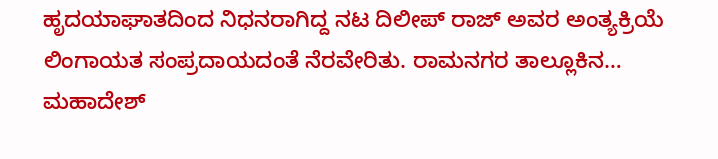ಹೃದಯಾಘಾತದಿಂದ ನಿಧನರಾಗಿದ್ದ ನಟ ದಿಲೀಪ್ ರಾಜ್ ಅವರ ಅಂತ್ಯಕ್ರಿಯೆ ಲಿಂಗಾಯತ ಸಂಪ್ರದಾಯದಂತೆ ನೆರವೇರಿತು. ರಾಮನಗರ ತಾಲ್ಲೂಕಿನ…
ಮಹಾದೇಶ್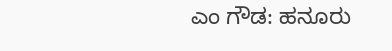ಎಂ ಗೌಡ: ಹನೂರು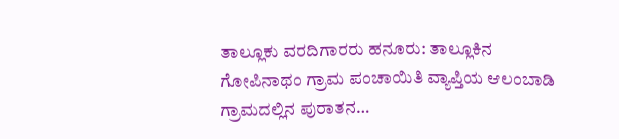ತಾಲ್ಲೂಕು ವರದಿಗಾರರು ಹನೂರು: ತಾಲ್ಲೂಕಿನ ಗೋಪಿನಾಥಂ ಗ್ರಾಮ ಪಂಚಾಯಿತಿ ವ್ಯಾಪ್ತಿಯ ಆಲಂಬಾಡಿ ಗ್ರಾಮದಲ್ಲಿನ ಪುರಾತನ…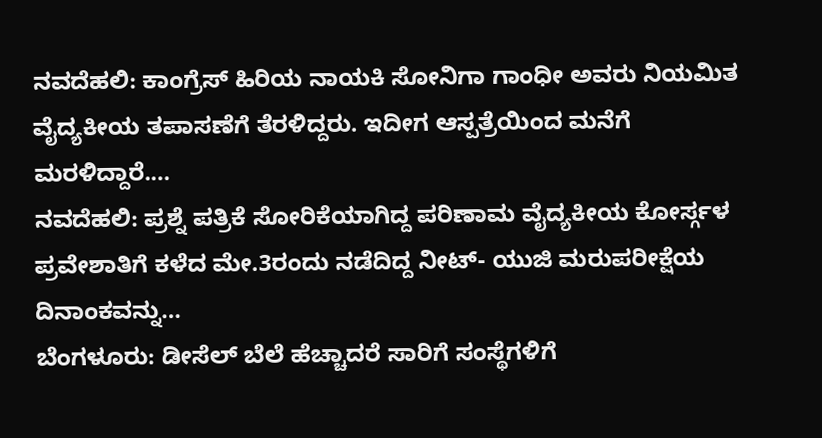ನವದೆಹಲಿ: ಕಾಂಗ್ರೆಸ್ ಹಿರಿಯ ನಾಯಕಿ ಸೋನಿಗಾ ಗಾಂಧೀ ಅವರು ನಿಯಮಿತ ವೈದ್ಯಕೀಯ ತಪಾಸಣೆಗೆ ತೆರಳಿದ್ದರು. ಇದೀಗ ಆಸ್ಪತ್ರೆಯಿಂದ ಮನೆಗೆ ಮರಳಿದ್ದಾರೆ.…
ನವದೆಹಲಿ: ಪ್ರಶ್ನೆ ಪತ್ರಿಕೆ ಸೋರಿಕೆಯಾಗಿದ್ದ ಪರಿಣಾಮ ವೈದ್ಯಕೀಯ ಕೋರ್ಸ್ಗಳ ಪ್ರವೇಶಾತಿಗೆ ಕಳೆದ ಮೇ.3ರಂದು ನಡೆದಿದ್ದ ನೀಟ್- ಯುಜಿ ಮರುಪರೀಕ್ಷೆಯ ದಿನಾಂಕವನ್ನು…
ಬೆಂಗಳೂರು: ಡೀಸೆಲ್ ಬೆಲೆ ಹೆಚ್ಚಾದರೆ ಸಾರಿಗೆ ಸಂಸ್ಥೆಗಳಿಗೆ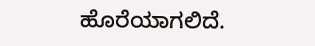ಹೊರೆಯಾಗಲಿದೆ.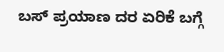ಬಸ್ ಪ್ರಯಾಣ ದರ ಏರಿಕೆ ಬಗ್ಗೆ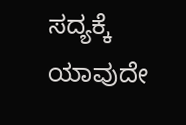ಸದ್ಯಕ್ಕೆ ಯಾವುದೇ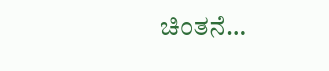ಚಿಂತನೆ…